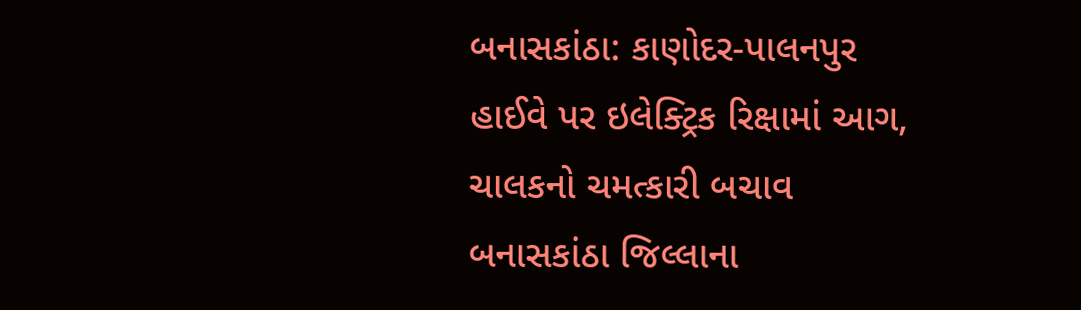બનાસકાંઠા: કાણોદર-પાલનપુર હાઈવે પર ઇલેક્ટ્રિક રિક્ષામાં આગ, ચાલકનો ચમત્કારી બચાવ
બનાસકાંઠા જિલ્લાના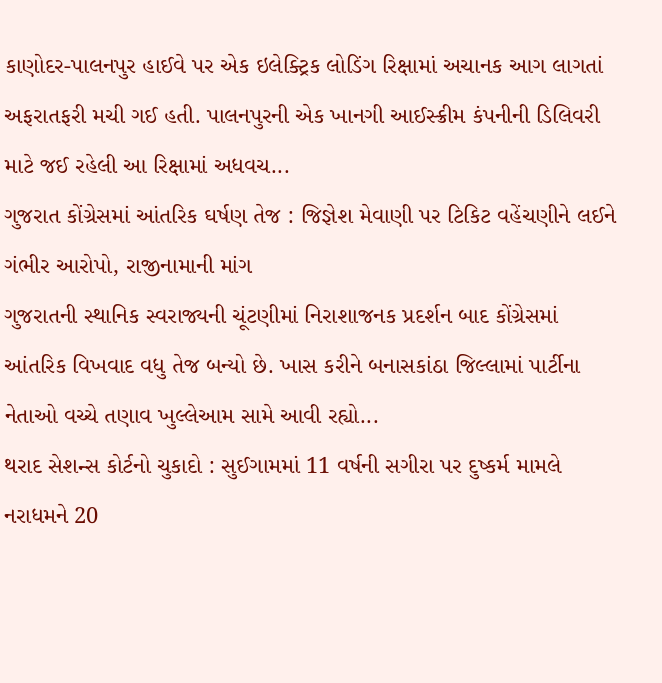કાણોદર-પાલનપુર હાઈવે પર એક ઇલેક્ટ્રિક લોડિંગ રિક્ષામાં અચાનક આગ લાગતાં અફરાતફરી મચી ગઈ હતી. પાલનપુરની એક ખાનગી આઈસ્ક્રીમ કંપનીની ડિલિવરી માટે જઈ રહેલી આ રિક્ષામાં અધવચ...
ગુજરાત કોંગ્રેસમાં આંતરિક ઘર્ષણ તેજ : જિજ્ઞેશ મેવાણી પર ટિકિટ વહેંચણીને લઈને ગંભીર આરોપો, રાજીનામાની માંગ
ગુજરાતની સ્થાનિક સ્વરાજ્યની ચૂંટણીમાં નિરાશાજનક પ્રદર્શન બાદ કોંગ્રેસમાં આંતરિક વિખવાદ વધુ તેજ બન્યો છે. ખાસ કરીને બનાસકાંઠા જિલ્લામાં પાર્ટીના નેતાઓ વચ્ચે તણાવ ખુલ્લેઆમ સામે આવી રહ્યો...
થરાદ સેશન્સ કોર્ટનો ચુકાદો : સુઈગામમાં 11 વર્ષની સગીરા પર દુષ્કર્મ મામલે નરાધમને 20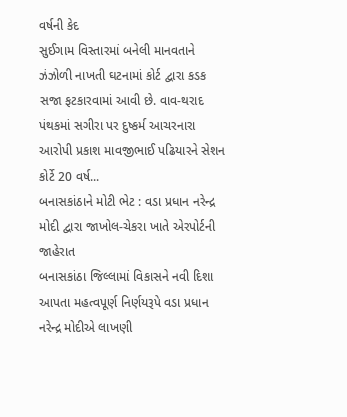વર્ષની કેદ
સુઈગામ વિસ્તારમાં બનેલી માનવતાને ઝંઝોળી નાખતી ઘટનામાં કોર્ટ દ્વારા કડક સજા ફટકારવામાં આવી છે. વાવ-થરાદ પંથકમાં સગીરા પર દુષ્કર્મ આચરનારા આરોપી પ્રકાશ માવજીભાઈ પઢિયારને સેશન કોર્ટે 20 વર્ષ...
બનાસકાંઠાને મોટી ભેટ : વડા પ્રધાન નરેન્દ્ર મોદી દ્વારા જાખોલ-ચેકરા ખાતે એરપોર્ટની જાહેરાત
બનાસકાંઠા જિલ્લામાં વિકાસને નવી દિશા આપતા મહત્વપૂર્ણ નિર્ણયરૂપે વડા પ્રધાન નરેન્દ્ર મોદીએ લાખણી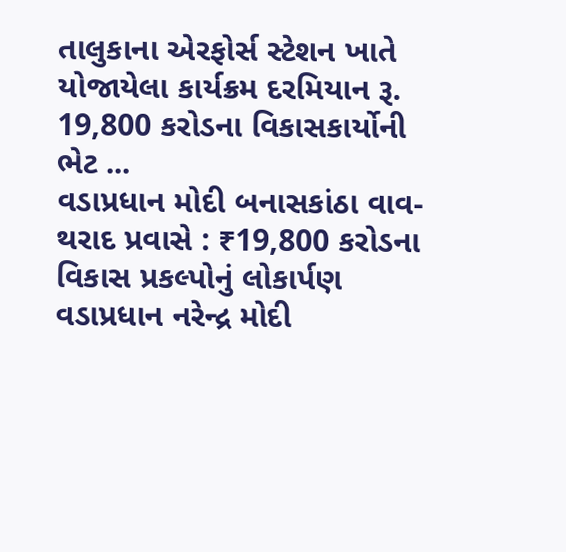તાલુકાના એરફોર્સ સ્ટેશન ખાતે યોજાયેલા કાર્યક્રમ દરમિયાન રૂ. 19,800 કરોડના વિકાસકાર્યોની ભેટ ...
વડાપ્રધાન મોદી બનાસકાંઠા વાવ-થરાદ પ્રવાસે : ₹19,800 કરોડના વિકાસ પ્રકલ્પોનું લોકાર્પણ
વડાપ્રધાન નરેન્દ્ર મોદી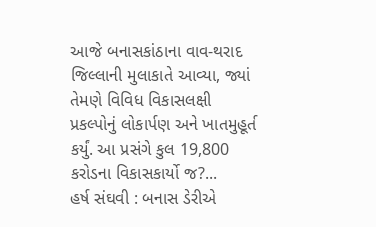આજે બનાસકાંઠાના વાવ-થરાદ જિલ્લાની મુલાકાતે આવ્યા, જ્યાં તેમણે વિવિધ વિકાસલક્ષી પ્રકલ્પોનું લોકાર્પણ અને ખાતમુહૂર્ત કર્યું. આ પ્રસંગે કુલ 19,800 કરોડના વિકાસકાર્યો જ?...
હર્ષ સંઘવી : બનાસ ડેરીએ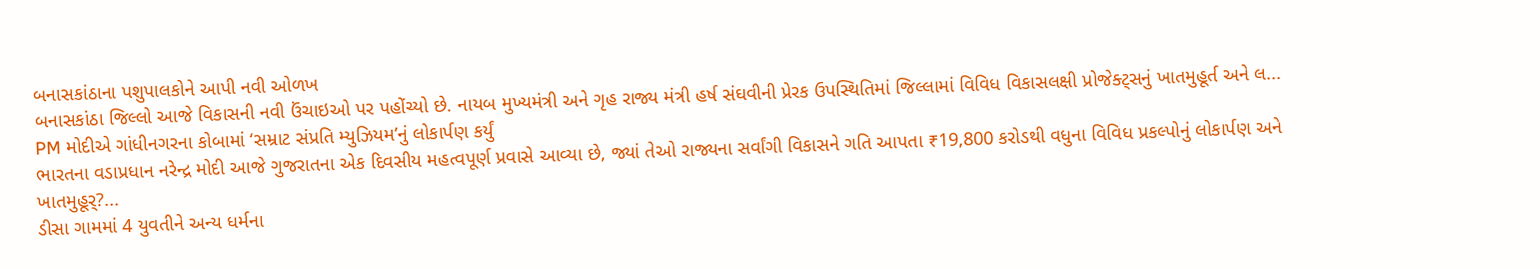બનાસકાંઠાના પશુપાલકોને આપી નવી ઓળખ
બનાસકાંઠા જિલ્લો આજે વિકાસની નવી ઉંચાઇઓ પર પહોંચ્યો છે. નાયબ મુખ્યમંત્રી અને ગૃહ રાજ્ય મંત્રી હર્ષ સંઘવીની પ્રેરક ઉપસ્થિતિમાં જિલ્લામાં વિવિધ વિકાસલક્ષી પ્રોજેક્ટ્સનું ખાતમુહૂર્ત અને લ...
PM મોદીએ ગાંધીનગરના કોબામાં ‘સમ્રાટ સંપ્રતિ મ્યુઝિયમ’નું લોકાર્પણ કર્યું
ભારતના વડાપ્રધાન નરેન્દ્ર મોદી આજે ગુજરાતના એક દિવસીય મહત્વપૂર્ણ પ્રવાસે આવ્યા છે, જ્યાં તેઓ રાજ્યના સર્વાંગી વિકાસને ગતિ આપતા ₹19,800 કરોડથી વધુના વિવિધ પ્રકલ્પોનું લોકાર્પણ અને ખાતમુહૂર્?...
ડીસા ગામમાં 4 યુવતીને અન્ય ધર્મના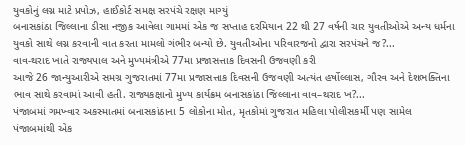યુવકોનું લગ્ન માટે પ્રપોઝ, હાઈકોર્ટ સમક્ષ સરપંચે રક્ષણ માગ્યું
બનાસકાંઠા જિલ્લાના ડીસા નજીક આવેલા ગામમાં એક જ સપ્તાહ દરમિયાન 22 થી 27 વર્ષની ચાર યુવતીઓએ અન્ય ધર્મના યુવકો સાથે લગ્ન કરવાની વાત કરતા મામલો ગંભીર બન્યો છે. યુવતીઓના પરિવારજનો દ્વારા સરપંચને જ?...
વાવ-થરાદ ખાતે રાજ્યપાલ અને મુખ્યમંત્રીએ 77મા પ્રજાસત્તાક દિવસની ઉજવણી કરી
આજે 26 જાન્યુઆરીએ સમગ્ર ગુજરાતમાં 77મા પ્રજાસત્તાક દિવસની ઉજવણી અત્યંત હર્ષોલ્લાસ, ગૌરવ અને દેશભક્તિના ભાવ સાથે કરવામાં આવી હતી. રાજ્યકક્ષાનો મુખ્ય કાર્યક્રમ બનાસકાંઠા જિલ્લાના વાવ–થરાદ ખ?...
પંજાબમાં ગમખ્વાર અકસ્માતમાં બનાસકાંઠાના 5 લોકોના મોત, મૃતકોમાં ગુજરાત મહિલા પોલીસકર્મી પણ સામેલ
પંજાબમાંથી એક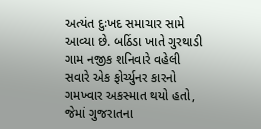અત્યંત દુઃખદ સમાચાર સામે આવ્યા છે. બઠિંડા ખાતે ગુરથાડી ગામ નજીક શનિવારે વહેલી સવારે એક ફોર્ચ્યુનર કારનો ગમખ્વાર અકસ્માત થયો હતો, જેમાં ગુજરાતના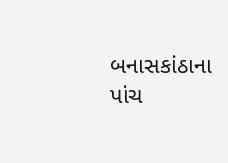બનાસકાંઠાના પાંચ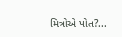મિત્રોએ પોત?...